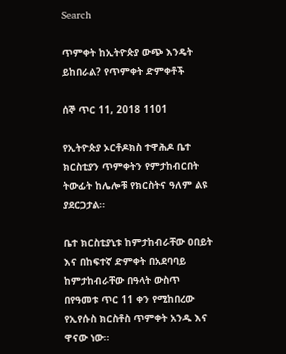Search

ጥምቀት ከኢትዮጵያ ውጭ እንዴት ይከበራል? የጥምቀት ድምቀቶች

ሰኞ ጥር 11, 2018 1101

የኢትዮጵያ ኦርቶዶክስ ተዋሕዶ ቤተ ክርስቲያን ጥምቀትን የምታከብርበት ትውፊት ከሌሎቹ የክርስትና ዓለም ልዩ ያደርጋታል፡፡

ቤተ ክርስቲያኒቱ ከምታከብራቸው ዐበይት እና በከፍተኛ ድምቀት በአደባባይ ከምታከብራቸው በዓላት ውስጥ በየዓመቱ ጥር 11 ቀን የሚከበረው የኢየሱስ ክርስቶስ ጥምቀት አንዱ እና ዋናው ነው፡፡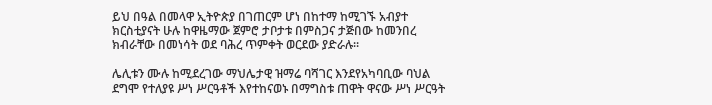ይህ በዓል በመላዋ ኢትዮጵያ በገጠርም ሆነ በከተማ ከሚገኙ አብያተ ክርስቲያናት ሁሉ ከዋዜማው ጀምሮ ታቦታቱ በምስጋና ታጅበው ከመንበረ ክብራቸው በመነሳት ወደ ባሕረ ጥምቀት ወርደው ያድራሉ።

ሌሊቱን ሙሉ ከሚደረገው ማህሌታዊ ዝማሬ ባሻገር እንደየአካባቢው ባህል ደግሞ የተለያዩ ሥነ ሥርዓቶች እየተከናወኑ በማግስቱ ጠዋት ዋናው ሥነ ሥርዓት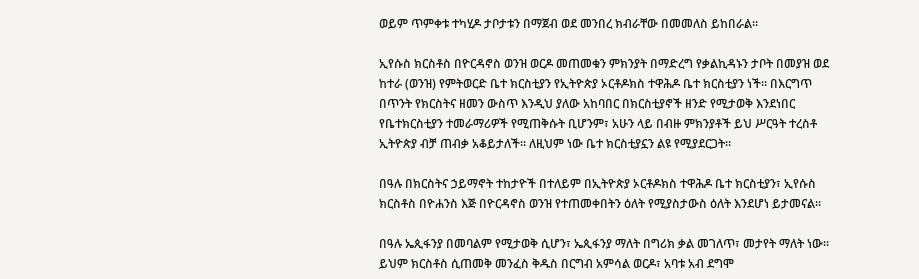ወይም ጥምቀቱ ተካሂዶ ታቦታቱን በማጀብ ወደ መንበረ ክብራቸው በመመለስ ይከበራል።

ኢየሱስ ክርስቶስ በዮርዳኖስ ወንዝ ወርዶ መጠመቁን ምክንያት በማድረግ የቃልኪዳኑን ታቦት በመያዝ ወደ ከተራ (ወንዝ) የምትወርድ ቤተ ክርስቲያን የኢትዮጵያ ኦርቶዶክስ ተዋሕዶ ቤተ ክርስቲያን ነች። በእርግጥ በጥንት የክርስትና ዘመን ውስጥ እንዲህ ያለው አከባበር በክርስቲያኖች ዘንድ የሚታወቅ እንደነበር የቤተክርስቲያን ተመራማሪዎች የሚጠቅሱት ቢሆንም፣ አሁን ላይ በብዙ ምክንያቶች ይህ ሥርዓት ተረስቶ ኢትዮጵያ ብቻ ጠብቃ አቆይታለች፡፡ ለዚህም ነው ቤተ ክርስቲያኗን ልዩ የሚያደርጋት።

በዓሉ በክርስትና ኃይማኖት ተከታዮች በተለይም በኢትዮጵያ ኦርቶዶክስ ተዋሕዶ ቤተ ክርስቲያን፣ ኢየሱስ ክርስቶስ በዮሐንስ እጅ በዮርዳኖስ ወንዝ የተጠመቀበትን ዕለት የሚያስታውስ ዕለት እንደሆነ ይታመናል፡፡

በዓሉ ኤጲፋንያ በመባልም የሚታወቅ ሲሆን፣ ኤጲፋንያ ማለት በግሪክ ቃል መገለጥ፣ መታየት ማለት ነው። ይህም ክርስቶስ ሲጠመቅ መንፈስ ቅዱስ በርግብ አምሳል ወርዶ፣ አባቱ አብ ደግሞ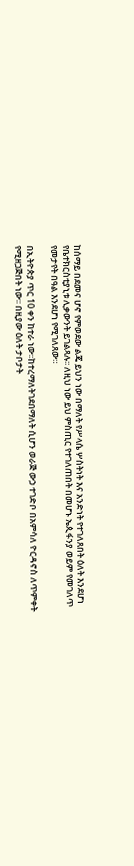ከሰማይ በደመና ሆኖ የምወደው ልጄ ይህን ነው በማለት የሥላሴ ሦስትነት እና አንድነት የተገለጸበት ዕለት እንደሆነ የቤተክርስቲያኒቱ ሊቃውንት ይገልጻሉ፡፡ ለዚህ ነው ይህ ምስጢር የተገለጠበት በመሆኑ ኤጲፋንያ ወይም የመገለጥ የመታየት በዓል እንደሆነ የሚገለጸው።

በኢትዮጵያ ጥር 10 ቀን ከተራ ነው፡፡ከተረማለትገደበማለት ሲሆን ወራጅ ውኃ ተገድቦ በአምሳለ ዮርዳኖስ ለጥምቀት የሚዘጋጅበት ነው፡፡ በዚያው ዕለት ታቦታት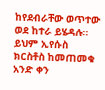ከየደብራቸው ወጥተው ወደ ከተራ ይሄዳሉ፡፡ ይህም ኢየሱስ ክርስቶስ ከመጠመቁ አንድ ቀን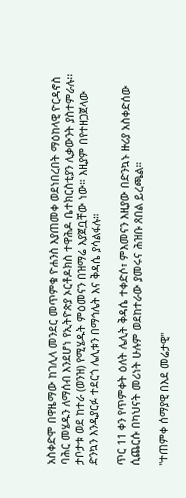አስቀድሞ በዋዜማው ከገሊላ መንደር መጥምቁ ዮሐንስ እያጠመቀ ወደነበረበት ማዕከላዊ ዮርዳኖስ ባሕር መሄዱን ለማሰብ እንደሆነ የኢትዮጵያ ኦርቶዶክስ ተዋሕዶ ቤተክርስቲያን ሊቃውንት ያስተምራሉ፡፡ ታቦታቱ ወደ ከተራ (ወንዝ) የሚሄዱት ምዕመናን በዝማሬ እያጀቧቸው ነው። እዚያም በየተዘጋጀላው ድንኳን እንዲያርፉ ተደርጎ ሌሊቱን በማኅሌት እና ቅዳሴ ያሳልፋሉ።

ጥር 11 ቀን የጥምቀት ዕለት ሌሊት ቅዳሴ ተቀድሶ፣ ምእመናን እዚያው በድንኳኑ ዙሪያ አስቀድሰው ሲጨርሱ በካህናት መሪነት ሁሉም ወደከተራው ያመሩና ሕዝቡ ጸበል ይረጫል።

"ተጠምቀ ሰማያዊ በእደ መሬታዊ"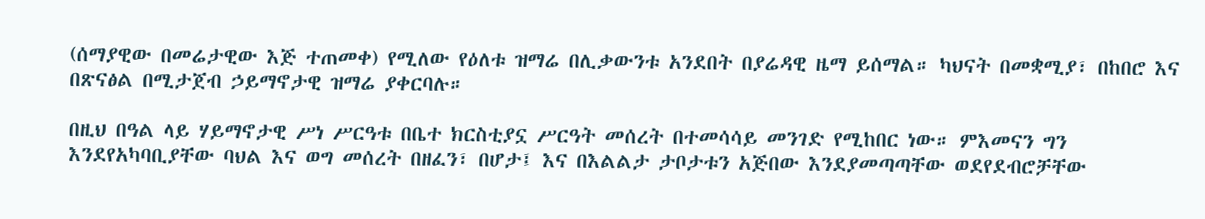(ሰማያዊው በመሬታዊው እጅ ተጠመቀ) የሚለው የዕለቱ ዝማሬ በሊቃውንቱ አንደበት በያሬዳዊ ዜማ ይሰማል። ካህናት በመቋሚያ፣ በከበሮ እና በጽናፅል በሚታጀብ ኃይማኖታዊ ዝማሬ ያቀርባሉ።

በዚህ በዓል ላይ ሃይማኖታዊ ሥነ ሥርዓቱ በቤተ ክርስቲያኗ ሥርዓት መሰረት በተመሳሳይ መንገድ የሚከበር ነው። ምእመናን ግን እንደየአካባቢያቸው ባህል እና ወግ መሰረት በዘፈን፣ በሆታ፤ እና በእልልታ ታቦታቱን አጅበው እንደያመጣጣቸው ወደየደብሮቻቸው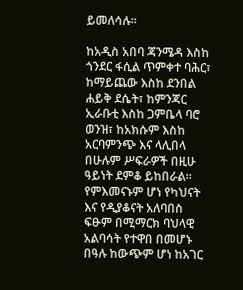ይመለሳሉ።

ከአዲስ አበባ ጃንሜዳ እስከ ጎንደር ፋሲል ጥምቀተ ባሕር፣ ከማይጨው እስከ ደንበል ሐይቅ ደሴት፣ ከምንጃር ኢራቡቲ እስከ ጋምቤላ ባሮ ወንዝ፣ ከአክሱም እስከ አርባምንጭ እና ላሊበላ በሁሉም ሥፍራዎች በዚሁ ዓይነት ደምቆ ይከበራል። የምእመናኑም ሆነ የካህናት እና የዲያቆናት አለባበስ ፍፁም በሚማርክ ባህላዊ አልባሳት የተዋበ በመሆኑ በዓሉ ከውጭም ሆነ ከአገር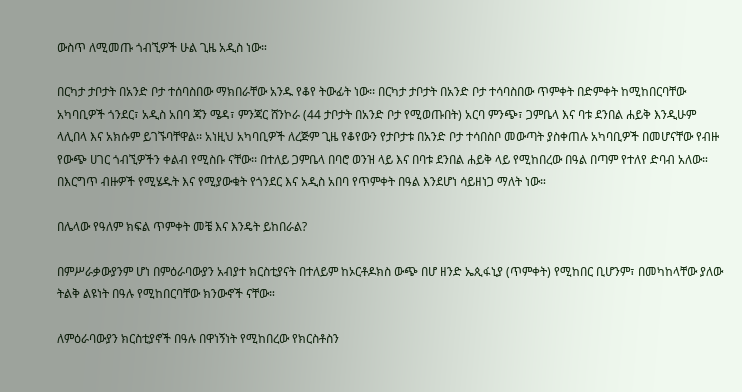ውስጥ ለሚመጡ ጎብኚዎች ሁል ጊዜ አዲስ ነው።

በርካታ ታቦታት በአንድ ቦታ ተሰባስበው ማክበራቸው አንዱ የቆየ ትውፊት ነው፡፡ በርካታ ታቦታት በአንድ ቦታ ተሳባስበው ጥምቀት በድምቀት ከሚከበርባቸው አካባቢዎች ጎንደር፣ አዲስ አበባ ጃን ሜዳ፣ ምንጃር ሸንኮራ (44 ታቦታት በአንድ ቦታ የሚወጡበት) አርባ ምንጭ፣ ጋምቤላ እና ባቱ ደንበል ሐይቅ እንዲሁም ላሊበላ እና አክሱም ይገኙባቸዋል፡፡ አነዚህ አካባቢዎች ለረጅም ጊዜ የቆየውን የታቦታቱ በአንድ ቦታ ተሳበስቦ መውጣት ያስቀጠሉ አካባቢዎች በመሆናቸው የብዙ የውጭ ሀገር ጎብኚዎችን ቀልብ የሚስቡ ናቸው፡፡ በተለይ ጋምቤላ በባሮ ወንዝ ላይ እና በባቱ ደንበል ሐይቅ ላይ የሚከበረው በዓል በጣም የተለየ ድባብ አለው። በእርግጥ ብዙዎች የሚሄዱት እና የሚያውቁት የጎንደር እና አዲስ አበባ የጥምቀት በዓል እንደሆነ ሳይዘነጋ ማለት ነው።

በሌላው የዓለም ክፍል ጥምቀት መቼ እና እንዴት ይከበራል?

በምሥራቃውያንም ሆነ በምዕራባውያን አብያተ ክርስቲያናት በተለይም ከኦርቶዶክስ ውጭ በሆ ዘንድ ኤጲፋኒያ (ጥምቀት) የሚከበር ቢሆንም፣ በመካከላቸው ያለው ትልቅ ልዩነት በዓሉ የሚከበርባቸው ክንውኖች ናቸው።

ለምዕራባውያን ክርስቲያኖች በዓሉ በዋነኝነት የሚከበረው የክርስቶስን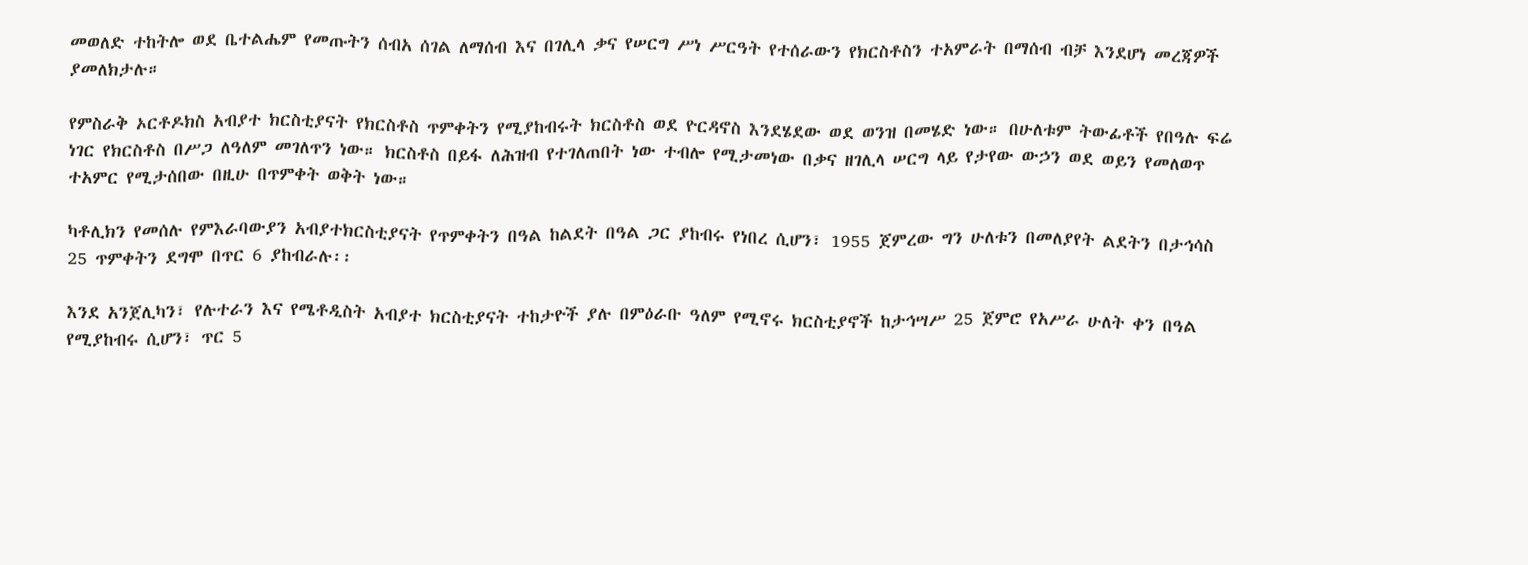መወለድ ተከትሎ ወደ ቤተልሔም የመጡትን ሰብአ ሰገል ለማሰብ እና በገሊላ ቃና የሠርግ ሥነ ሥርዓት የተሰራውን የክርስቶስን ተአምራት በማሰብ ብቻ እንደሆነ መረጃዎች ያመለክታሉ።

የምስራቅ ኦርቶዶክስ አብያተ ክርስቲያናት የክርስቶስ ጥምቀትን የሚያከብሩት ክርስቶስ ወደ ዮርዳኖስ እንደሄደው ወደ ወንዝ በመሄድ ነው። በሁለቱም ትውፊቶች የበዓሉ ፍሬ ነገር የክርስቶስ በሥጋ ለዓለም መገለጥን ነው። ክርስቶስ በይፋ ለሕዝብ የተገለጠበት ነው ተብሎ የሚታመነው በቃና ዘገሊላ ሠርግ ላይ የታየው ውኃን ወደ ወይን የመለወጥ ተአምር የሚታሰበው በዚሁ በጥምቀት ወቅት ነው።

ካቶሊክን የመሰሉ የምእራባውያን አብያተክርስቲያናት የጥምቀትን በዓል ከልደት በዓል ጋር ያከብሩ የነበረ ሲሆን፣ 1955 ጀምረው ግን ሁለቱን በመለያየት ልደትን በታኅሳስ 25 ጥምቀትን ደግሞ በጥር 6 ያከብራሉ፡፡

እንደ አንጀሊካን፣ የሉተራን እና የሜቶዲስት አብያተ ክርስቲያናት ተከታዮች ያሉ በምዕራቡ ዓለም የሚኖሩ ክርስቲያኖች ከታኅሣሥ 25 ጀምሮ የአሥራ ሁለት ቀን በዓል የሚያከብሩ ሲሆን፣ ጥር 5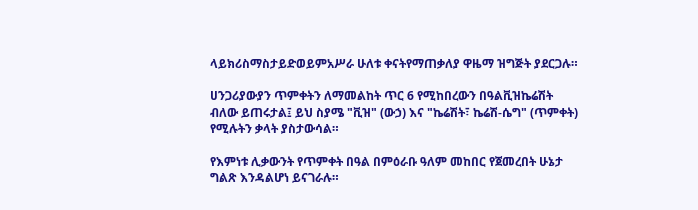ላይክሪስማስታይድወይምአሥራ ሁለቱ ቀናትየማጠቃለያ ዋዜማ ዝግጅት ያደርጋሉ።

ሀንጋሪያውያን ጥምቀትን ለማመልከት ጥር 6 የሚከበረውን በዓልቪዝኬሬሽት ብለው ይጠሩታል፤ ይህ ስያሜ "ቪዝ" (ውኃ) እና "ኬሬሽት፣ ኬሬሽ-ሴግ" (ጥምቀት) የሚሉትን ቃላት ያስታውሳል።

የእምነቱ ሊቃውንት የጥምቀት በዓል በምዕራቡ ዓለም መከበር የጀመረበት ሁኔታ ግልጽ እንዳልሆነ ይናገራሉ።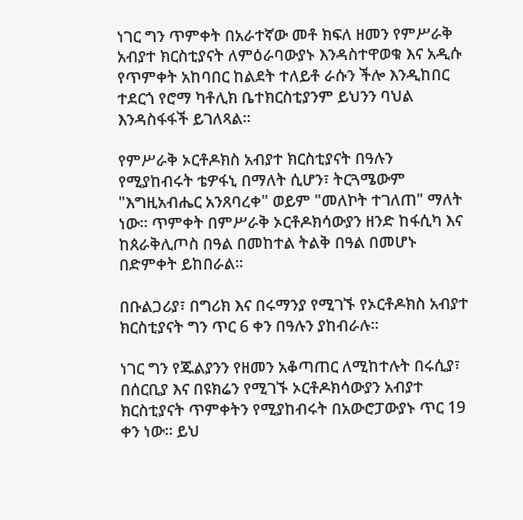ነገር ግን ጥምቀት በአራተኛው መቶ ክፍለ ዘመን የምሥራቅ አብያተ ክርስቲያናት ለምዕራባውያኑ እንዳስተዋወቁ እና አዲሱ የጥምቀት አከባበር ከልደት ተለይቶ ራሱን ችሎ እንዲከበር ተደርጎ የሮማ ካቶሊክ ቤተክርስቲያንም ይህንን ባህል እንዳስፋፋች ይገለጻል።

የምሥራቅ ኦርቶዶክስ አብያተ ክርስቲያናት በዓሉን የሚያከብሩት ቴዎፋኒ በማለት ሲሆን፣ ትርጓሜውም "እግዚአብሔር አንጸባረቀ" ወይም "መለኮት ተገለጠ" ማለት ነው። ጥምቀት በምሥራቅ ኦርቶዶክሳውያን ዘንድ ከፋሲካ እና ከጰራቅሊጦስ በዓል በመከተል ትልቅ በዓል በመሆኑ በድምቀት ይከበራል።

በቡልጋሪያ፣ በግሪክ እና በሩማንያ የሚገኙ የኦርቶዶክስ አብያተ ክርስቲያናት ግን ጥር 6 ቀን በዓሉን ያከብራሉ።

ነገር ግን የጁልያንን የዘመን አቆጣጠር ለሚከተሉት በሩሲያ፣ በሰርቢያ እና በዩክሬን የሚገኙ ኦርቶዶክሳውያን አብያተ ክርስቲያናት ጥምቀትን የሚያከብሩት በአውሮፓውያኑ ጥር 19 ቀን ነው። ይህ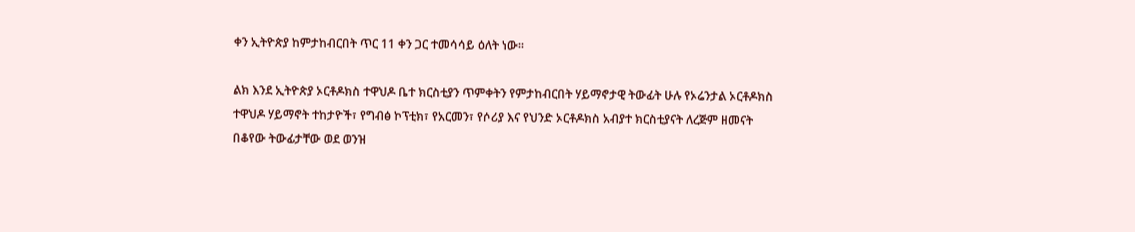ቀን ኢትዮጵያ ከምታከብርበት ጥር 11 ቀን ጋር ተመሳሳይ ዕለት ነው፡፡

ልክ እንደ ኢትዮጵያ ኦርቶዶክስ ተዋህዶ ቤተ ክርስቲያን ጥምቀትን የምታከብርበት ሃይማኖታዊ ትውፊት ሁሉ የኦሬንታል ኦርቶዶክስ ተዋህዶ ሃይማኖት ተከታዮች፣ የግብፅ ኮፕቲክ፣ የአርመን፣ የሶሪያ እና የህንድ ኦርቶዶክስ አብያተ ክርስቲያናት ለረጅም ዘመናት በቆየው ትውፊታቸው ወደ ወንዝ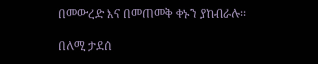በመውረድ እና በመጠመቅ ቀኑን ያከብራሉ፡፡

በለሚ ታደሰ